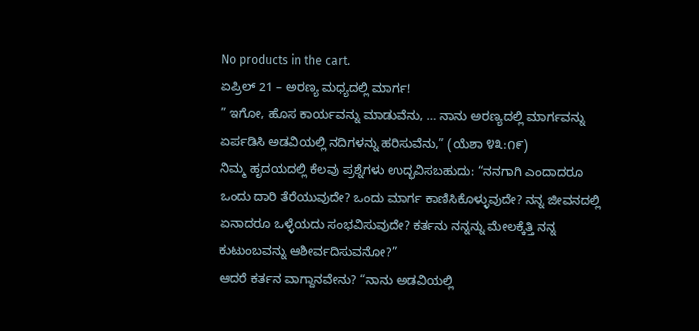No products in the cart.
ಏಪ್ರಿಲ್ 21 – ಅರಣ್ಯ ಮಧ್ಯದಲ್ಲಿ ಮಾರ್ಗ!
” ಇಗೋ, ಹೊಸ ಕಾರ್ಯವನ್ನು ಮಾಡುವೆನು, … ನಾನು ಅರಣ್ಯದಲ್ಲಿ ಮಾರ್ಗವನ್ನು ಏರ್ಪಡಿಸಿ ಅಡವಿಯಲ್ಲಿ ನದಿಗಳನ್ನು ಹರಿಸುವೆನು,” (ಯೆಶಾ ೪೩:೧೯)
ನಿಮ್ಮ ಹೃದಯದಲ್ಲಿ ಕೆಲವು ಪ್ರಶ್ನೆಗಳು ಉದ್ಭವಿಸಬಹುದು: “ನನಗಾಗಿ ಎಂದಾದರೂ ಒಂದು ದಾರಿ ತೆರೆಯುವುದೇ? ಒಂದು ಮಾರ್ಗ ಕಾಣಿಸಿಕೊಳ್ಳುವುದೇ? ನನ್ನ ಜೀವನದಲ್ಲಿ ಏನಾದರೂ ಒಳ್ಳೆಯದು ಸಂಭವಿಸುವುದೇ? ಕರ್ತನು ನನ್ನನ್ನು ಮೇಲಕ್ಕೆತ್ತಿ ನನ್ನ ಕುಟುಂಬವನ್ನು ಆಶೀರ್ವದಿಸುವನೋ?”
ಆದರೆ ಕರ್ತನ ವಾಗ್ದಾನವೇನು? “ನಾನು ಅಡವಿಯಲ್ಲಿ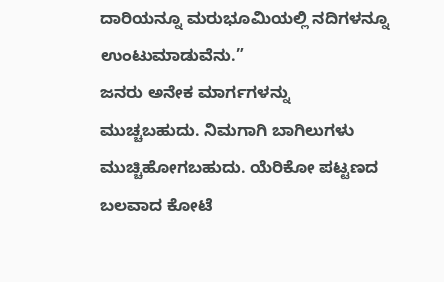ದಾರಿಯನ್ನೂ ಮರುಭೂಮಿಯಲ್ಲಿ ನದಿಗಳನ್ನೂ ಉಂಟುಮಾಡುವೆನು.”
ಜನರು ಅನೇಕ ಮಾರ್ಗಗಳನ್ನು ಮುಚ್ಚಬಹುದು. ನಿಮಗಾಗಿ ಬಾಗಿಲುಗಳು ಮುಚ್ಚಿಹೋಗಬಹುದು. ಯೆರಿಕೋ ಪಟ್ಟಣದ ಬಲವಾದ ಕೋಟೆ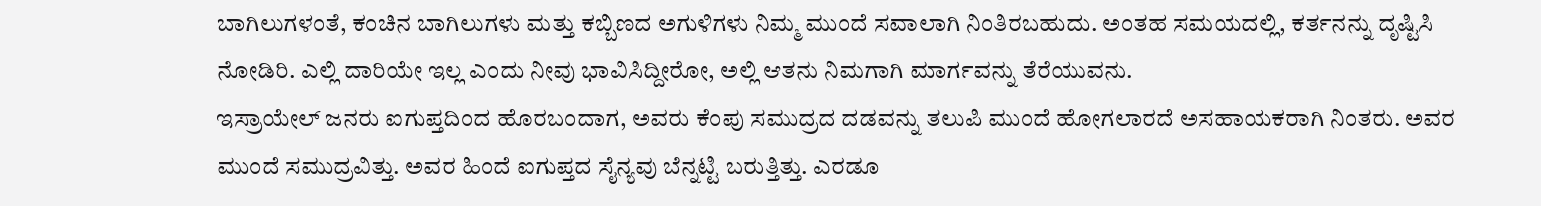ಬಾಗಿಲುಗಳಂತೆ, ಕಂಚಿನ ಬಾಗಿಲುಗಳು ಮತ್ತು ಕಬ್ಬಿಣದ ಅಗುಳಿಗಳು ನಿಮ್ಮ ಮುಂದೆ ಸವಾಲಾಗಿ ನಿಂತಿರಬಹುದು. ಅಂತಹ ಸಮಯದಲ್ಲಿ, ಕರ್ತನನ್ನು ದೃಷ್ಟಿಸಿ ನೋಡಿರಿ. ಎಲ್ಲಿ ದಾರಿಯೇ ಇಲ್ಲ ಎಂದು ನೀವು ಭಾವಿಸಿದ್ದೀರೋ, ಅಲ್ಲಿ ಆತನು ನಿಮಗಾಗಿ ಮಾರ್ಗವನ್ನು ತೆರೆಯುವನು.
ಇಸ್ರಾಯೇಲ್ ಜನರು ಐಗುಪ್ತದಿಂದ ಹೊರಬಂದಾಗ, ಅವರು ಕೆಂಪು ಸಮುದ್ರದ ದಡವನ್ನು ತಲುಪಿ ಮುಂದೆ ಹೋಗಲಾರದೆ ಅಸಹಾಯಕರಾಗಿ ನಿಂತರು. ಅವರ ಮುಂದೆ ಸಮುದ್ರವಿತ್ತು. ಅವರ ಹಿಂದೆ ಐಗುಪ್ತದ ಸೈನ್ಯವು ಬೆನ್ನಟ್ಟಿ ಬರುತ್ತಿತ್ತು. ಎರಡೂ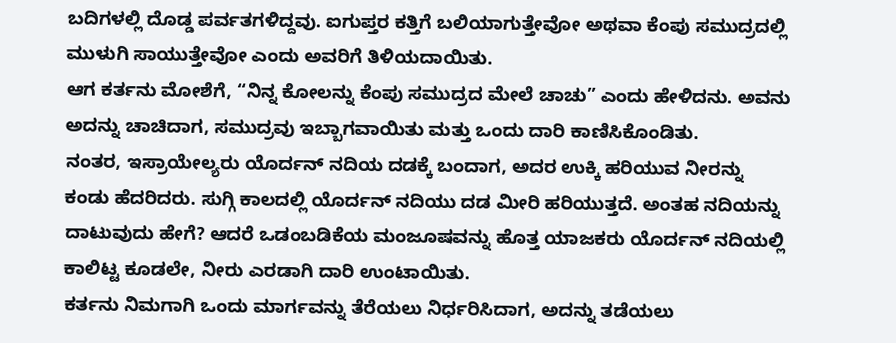ಬದಿಗಳಲ್ಲಿ ದೊಡ್ಡ ಪರ್ವತಗಳಿದ್ದವು. ಐಗುಪ್ತರ ಕತ್ತಿಗೆ ಬಲಿಯಾಗುತ್ತೇವೋ ಅಥವಾ ಕೆಂಪು ಸಮುದ್ರದಲ್ಲಿ ಮುಳುಗಿ ಸಾಯುತ್ತೇವೋ ಎಂದು ಅವರಿಗೆ ತಿಳಿಯದಾಯಿತು.
ಆಗ ಕರ್ತನು ಮೋಶೆಗೆ, “ನಿನ್ನ ಕೋಲನ್ನು ಕೆಂಪು ಸಮುದ್ರದ ಮೇಲೆ ಚಾಚು” ಎಂದು ಹೇಳಿದನು. ಅವನು ಅದನ್ನು ಚಾಚಿದಾಗ, ಸಮುದ್ರವು ಇಬ್ಬಾಗವಾಯಿತು ಮತ್ತು ಒಂದು ದಾರಿ ಕಾಣಿಸಿಕೊಂಡಿತು.
ನಂತರ, ಇಸ್ರಾಯೇಲ್ಯರು ಯೊರ್ದನ್ ನದಿಯ ದಡಕ್ಕೆ ಬಂದಾಗ, ಅದರ ಉಕ್ಕಿ ಹರಿಯುವ ನೀರನ್ನು ಕಂಡು ಹೆದರಿದರು. ಸುಗ್ಗಿ ಕಾಲದಲ್ಲಿ ಯೊರ್ದನ್ ನದಿಯು ದಡ ಮೀರಿ ಹರಿಯುತ್ತದೆ. ಅಂತಹ ನದಿಯನ್ನು ದಾಟುವುದು ಹೇಗೆ? ಆದರೆ ಒಡಂಬಡಿಕೆಯ ಮಂಜೂಷವನ್ನು ಹೊತ್ತ ಯಾಜಕರು ಯೊರ್ದನ್ ನದಿಯಲ್ಲಿ ಕಾಲಿಟ್ಟ ಕೂಡಲೇ, ನೀರು ಎರಡಾಗಿ ದಾರಿ ಉಂಟಾಯಿತು.
ಕರ್ತನು ನಿಮಗಾಗಿ ಒಂದು ಮಾರ್ಗವನ್ನು ತೆರೆಯಲು ನಿರ್ಧರಿಸಿದಾಗ, ಅದನ್ನು ತಡೆಯಲು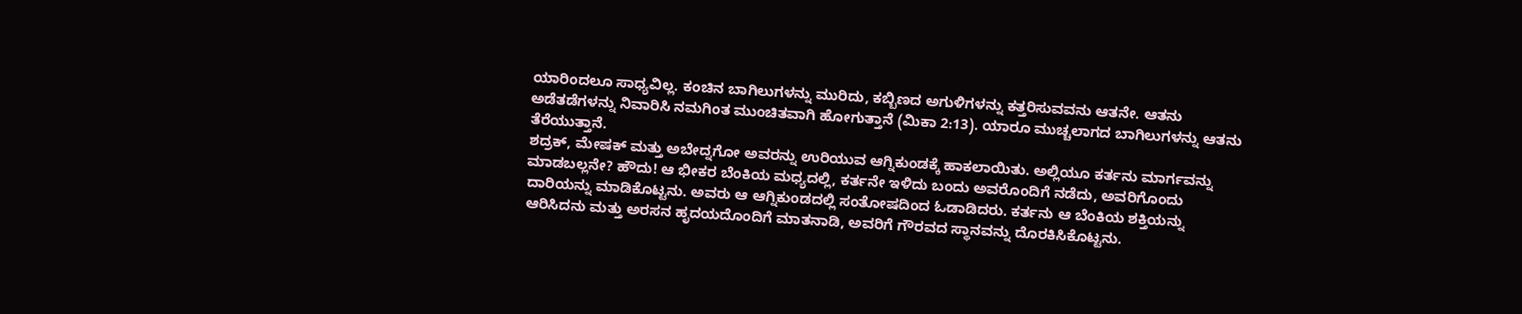ಯಾರಿಂದಲೂ ಸಾಧ್ಯವಿಲ್ಲ. ಕಂಚಿನ ಬಾಗಿಲುಗಳನ್ನು ಮುರಿದು, ಕಬ್ಬಿಣದ ಅಗುಳಿಗಳನ್ನು ಕತ್ತರಿಸುವವನು ಆತನೇ. ಆತನು ಅಡೆತಡೆಗಳನ್ನು ನಿವಾರಿಸಿ ನಮಗಿಂತ ಮುಂಚಿತವಾಗಿ ಹೋಗುತ್ತಾನೆ (ಮಿಕಾ 2:13). ಯಾರೂ ಮುಚ್ಚಲಾಗದ ಬಾಗಿಲುಗಳನ್ನು ಆತನು ತೆರೆಯುತ್ತಾನೆ.
ಶದ್ರಕ್, ಮೇಷಕ್ ಮತ್ತು ಅಬೇದ್ನಗೋ ಅವರನ್ನು ಉರಿಯುವ ಆಗ್ನಿಕುಂಡಕ್ಕೆ ಹಾಕಲಾಯಿತು. ಅಲ್ಲಿಯೂ ಕರ್ತನು ಮಾರ್ಗವನ್ನು ಮಾಡಬಲ್ಲನೇ? ಹೌದು! ಆ ಭೀಕರ ಬೆಂಕಿಯ ಮಧ್ಯದಲ್ಲಿ, ಕರ್ತನೇ ಇಳಿದು ಬಂದು ಅವರೊಂದಿಗೆ ನಡೆದು, ಅವರಿಗೊಂದು ದಾರಿಯನ್ನು ಮಾಡಿಕೊಟ್ಟನು. ಅವರು ಆ ಆಗ್ನಿಕುಂಡದಲ್ಲಿ ಸಂತೋಷದಿಂದ ಓಡಾಡಿದರು. ಕರ್ತನು ಆ ಬೆಂಕಿಯ ಶಕ್ತಿಯನ್ನು ಆರಿಸಿದನು ಮತ್ತು ಅರಸನ ಹೃದಯದೊಂದಿಗೆ ಮಾತನಾಡಿ, ಅವರಿಗೆ ಗೌರವದ ಸ್ಥಾನವನ್ನು ದೊರಕಿಸಿಕೊಟ್ಟನು.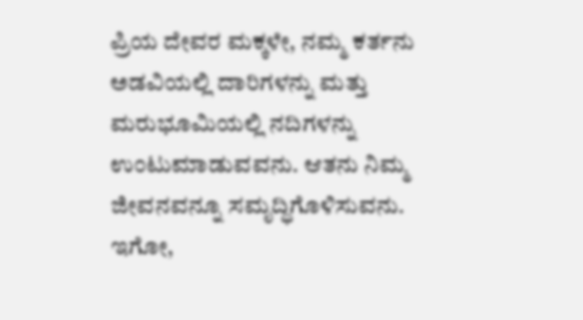ಪ್ರಿಯ ದೇವರ ಮಕ್ಕಳೇ, ನಮ್ಮ ಕರ್ತನು ಅಡವಿಯಲ್ಲಿ ದಾರಿಗಳನ್ನು ಮತ್ತು ಮರುಭೂಮಿಯಲ್ಲಿ ನದಿಗಳನ್ನು ಉಂಟುಮಾಡುವವನು. ಆತನು ನಿಮ್ಮ ಜೀವನವನ್ನೂ ಸಮೃದ್ಧಿಗೊಳಿಸುವನು. ಇಗೋ,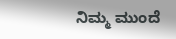ನಿಮ್ಮ ಮುಂದೆ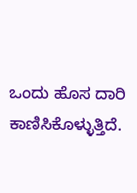ಒಂದು ಹೊಸ ದಾರಿ ಕಾಣಿಸಿಕೊಳ್ಳುತ್ತಿದೆ.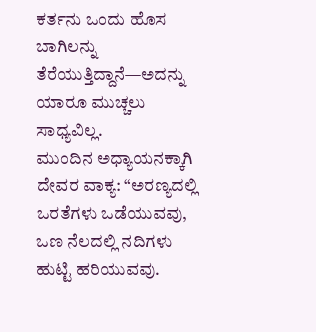ಕರ್ತನು ಒಂದು ಹೊಸ ಬಾಗಿಲನ್ನು ತೆರೆಯುತ್ತಿದ್ದಾನೆ—ಅದನ್ನು ಯಾರೂ ಮುಚ್ಚಲು ಸಾಧ್ಯವಿಲ್ಲ.
ಮುಂದಿನ ಅಧ್ಯಾಯನಕ್ಕಾಗಿ ದೇವರ ವಾಕ್ಯ: “ಅರಣ್ಯದಲ್ಲಿ ಒರತೆಗಳು ಒಡೆಯುವವು, ಒಣ ನೆಲದಲ್ಲಿ ನದಿಗಳು ಹುಟ್ಟಿ ಹರಿಯುವವು.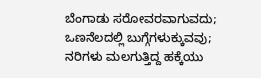ಬೆಂಗಾಡು ಸರೋವರವಾಗುವದು; ಒಣನೆಲದಲ್ಲಿ ಬುಗ್ಗೆಗಳುಕ್ಕುವವು; ನರಿಗಳು ಮಲಗುತ್ತಿದ್ದ ಹಕ್ಕೆಯು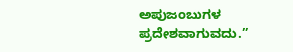ಅಪುಜಂಬುಗಳ ಪ್ರದೇಶವಾಗುವದು.”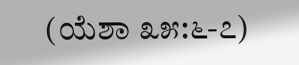(ಯೆಶಾ ೩೫:೬-೭)